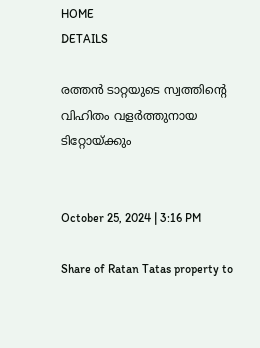HOME
DETAILS

രത്തൻ ടാറ്റയുടെ സ്വത്തിന്റെ വിഹിതം വളർത്തുനായ ടിറ്റോയ്ക്കും


October 25, 2024 | 3:16 PM

Share of Ratan Tatas property to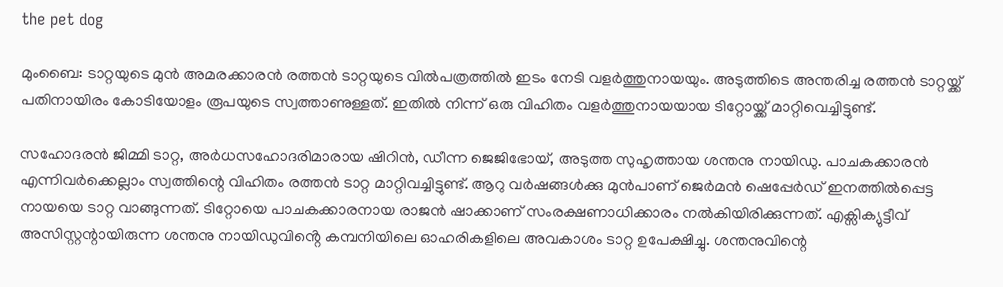the pet dog

മുംബൈ: ടാറ്റയുടെ മുൻ അമരക്കാരൻ രത്തൻ ടാറ്റയുടെ വിൽപത്രത്തിൽ ഇടം നേടി വളർത്തുനായയും. അടുത്തിടെ അന്തരിച്ച രത്തൻ ടാറ്റയ്ക്ക് പതിനായിരം കോടിയോളം രൂപയുടെ സ്വത്താണുള്ളത്. ഇതിൽ നിന്ന് ഒരു വിഹിതം വളർത്തുനായയായ ടിറ്റോയ്ക്ക് മാറ്റിവെച്ചിട്ടുണ്ട്.

സഹോദരൻ ജിമ്മി ടാറ്റ, അർധസഹോദരിമാരായ ഷിറിൻ, ഡീന്ന ജെജിഭോയ്, അടുത്ത സുഹൃത്തായ ശന്തനു നായിഡു. പാചകക്കാരൻ എന്നിവർക്കെല്ലാം സ്വത്തിന്റെ വിഹിതം രത്തൻ ടാറ്റ മാറ്റിവച്ചിട്ടുണ്ട്. ആറു വർഷങ്ങൾക്കു മുൻപാണ് ജെർമൻ ഷെപ്പേർഡ് ഇനത്തിൽപ്പെട്ട നായയെ ടാറ്റ വാങ്ങുന്നത്. ടിറ്റോയെ പാചകക്കാരനായ രാജൻ ഷാക്കാണ് സംരക്ഷണാധിക്കാരം നൽകിയിരിക്കുന്നത്. എക്സിക്യുട്ടീവ് അസിസ്റ്റന്റായിരുന്ന ശന്തനു നായിഡുവിൻ്റെ കമ്പനിയിലെ ഓഹരികളിലെ അവകാശം ടാറ്റ ഉപേക്ഷിച്ചു. ശന്തനുവിന്റെ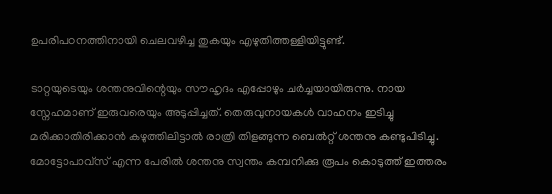ഉപരിപഠനത്തിനായി ചെലവഴിച്ച തുകയും എഴുതിത്തള്ളിയിട്ടുണ്ട്.

ടാറ്റയുടെയും ശന്തനുവിന്റെയും സൗഹൃദം എപ്പോഴും ചർച്ചയായിരുന്നു. നായ സ്നേഹമാണ് ഇരുവരെയും അടുപ്പിച്ചത്. തെരുവുനായകൾ വാഹനം ഇടിച്ചു മരിക്കാതിരിക്കാൻ കഴുത്തിലിട്ടാൽ രാത്രി തിളങ്ങുന്ന ബെൽറ്റ് ശന്തനു കണ്ടുപിടിച്ചു. മോട്ടോപാവ്സ് എന്ന പേരിൽ ശന്തനു സ്വന്തം കമ്പനിക്കു രൂപം കൊടുത്ത് ഇത്തരം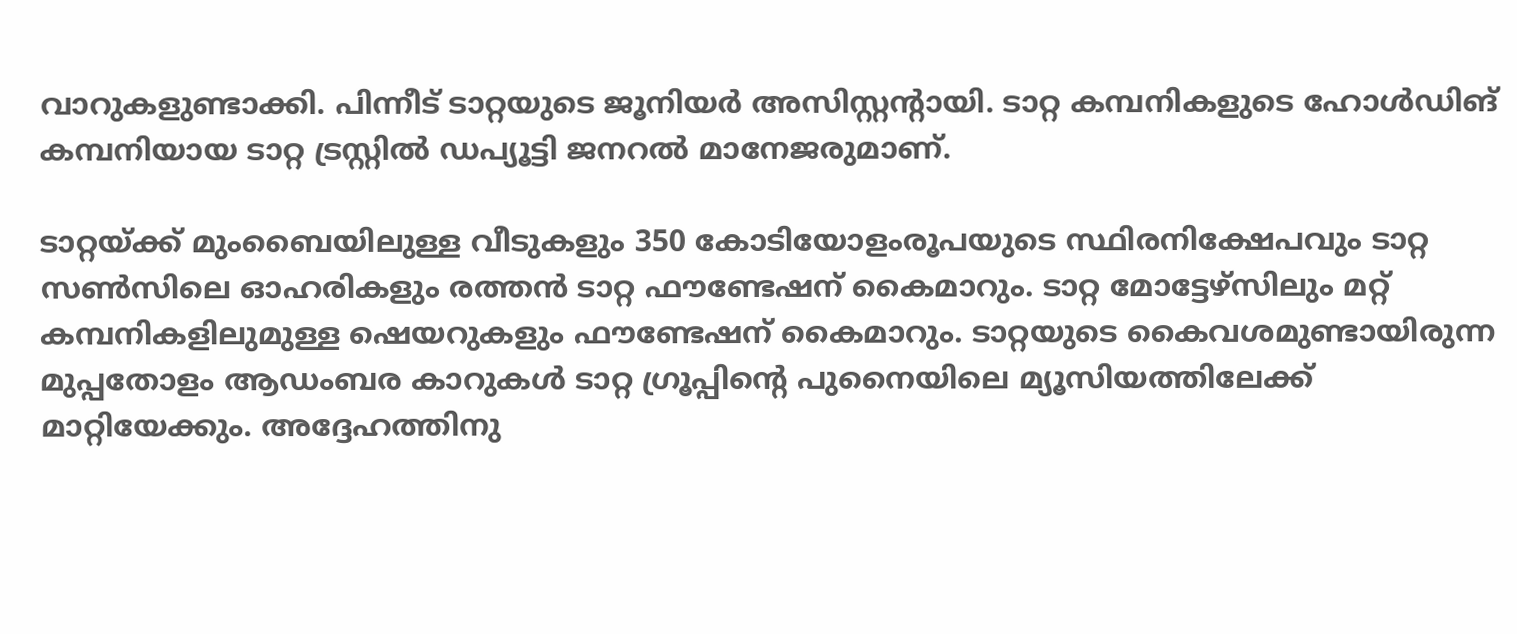വാറുകളുണ്ടാക്കി. പിന്നീട് ടാറ്റയുടെ ജൂനിയർ അസിസ്റ്റന്റായി. ടാറ്റ കമ്പനികളുടെ ഹോൾഡിങ് കമ്പനിയായ ടാറ്റ ട്രസ്റ്റിൽ ഡപ്യൂട്ടി ജനറൽ മാനേജരുമാണ്.

ടാറ്റയ്ക്ക് മുംബൈയിലുള്ള വീടുകളും 350 കോടിയോളംരൂപയുടെ സ്ഥിരനിക്ഷേപവും ടാറ്റ സൺസിലെ ഓഹരികളും രത്തൻ ടാറ്റ ഫൗണ്ടേഷന് കൈമാറും. ടാറ്റ മോട്ടേഴ്‌സിലും മറ്റ് കമ്പനികളിലുമുള്ള ഷെയറുകളും ഫൗണ്ടേഷന് കൈമാറും. ടാറ്റയുടെ കൈവശമുണ്ടായിരുന്ന മുപ്പതോളം ആഡംബര കാറുകൾ ടാറ്റ ഗ്രൂപ്പിന്റെ പുനൈയിലെ മ്യൂസിയത്തിലേക്ക് മാറ്റിയേക്കും. അദ്ദേഹത്തിനു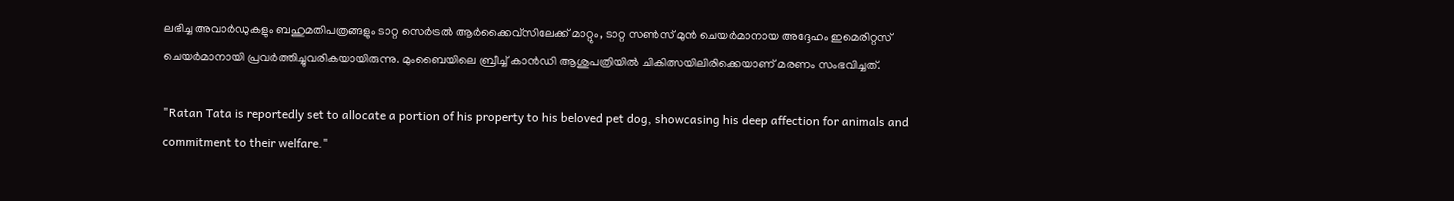ലഭിച്ച അവാർഡുകളും ബഹുമതിപത്രങ്ങളും ടാറ്റ സെർട്രൽ ആർക്കൈവ്സിലേക്ക് മാറ്റും, ടാറ്റ സൺസ് മുൻ ചെയർമാനായ അദ്ദേഹം ഇമെരിറ്റസ് ചെയർമാനായി പ്രവർത്തിച്ചുവരികയായിരുന്നു. മുംബൈയിലെ ബ്രീച്ച് കാൻഡി ആശുപത്രിയിൽ ചികിത്സയിലിരിക്കെയാണ് മരണം സംഭവിച്ചത്.

"Ratan Tata is reportedly set to allocate a portion of his property to his beloved pet dog, showcasing his deep affection for animals and commitment to their welfare."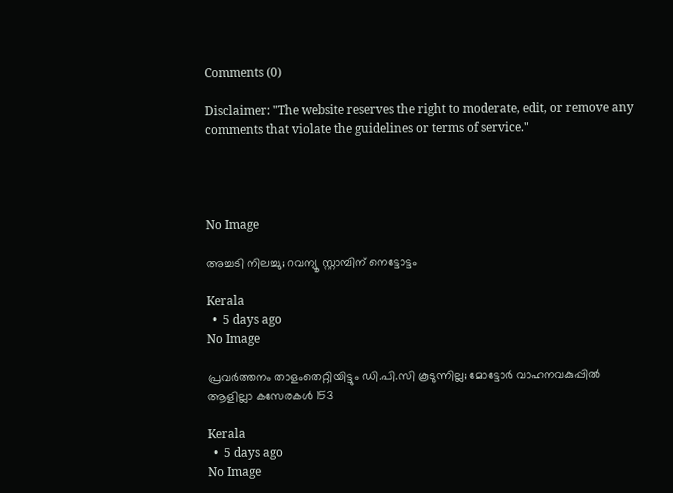Comments (0)

Disclaimer: "The website reserves the right to moderate, edit, or remove any comments that violate the guidelines or terms of service."




No Image

അച്ചടി നിലച്ചു; റവന്യൂ സ്റ്റാമ്പിന് നെട്ടോട്ടം

Kerala
  •  5 days ago
No Image

പ്രവര്‍ത്തനം താളംതെറ്റിയിട്ടും ഡി.പി.സി കൂടുന്നില്ല; മോട്ടോര്‍ വാഹനവകുപ്പില്‍ ആളില്ലാ കസേരകള്‍ 153

Kerala
  •  5 days ago
No Image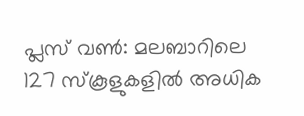പ്ലസ് വണ്‍: മലബാറിലെ 127 സ്‌കൂളുകളില്‍ അധിക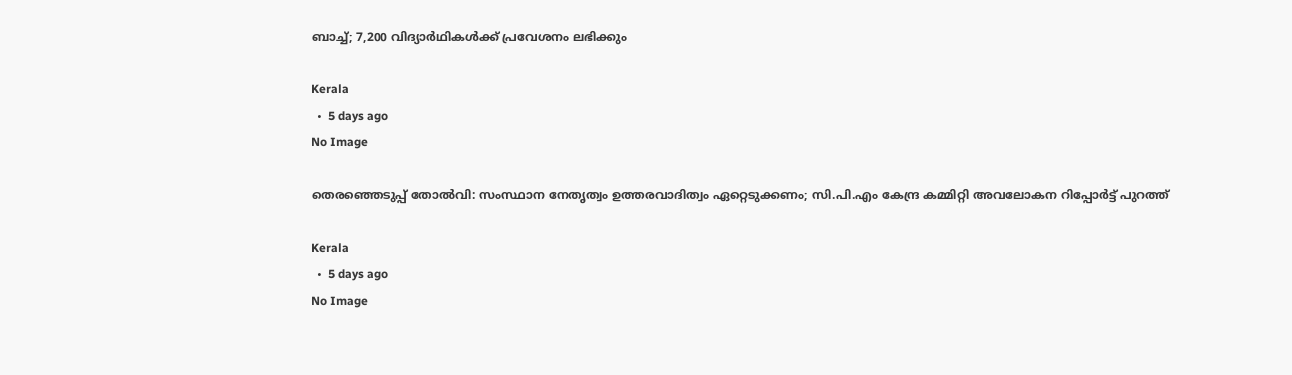ബാച്ച്; 7,200 വിദ്യാര്‍ഥികള്‍ക്ക് പ്രവേശനം ലഭിക്കും

Kerala
  •  5 days ago
No Image

തെരഞ്ഞെടുപ്പ് തോല്‍വി: സംസ്ഥാന നേതൃത്വം ഉത്തരവാദിത്വം ഏറ്റെടുക്കണം; സി.പി.എം കേന്ദ്ര കമ്മിറ്റി അവലോകന റിപ്പോര്‍ട്ട് പുറത്ത്

Kerala
  •  5 days ago
No Image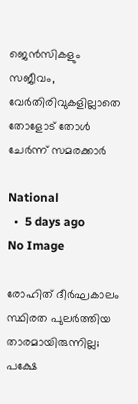ജെന്‍സികളും സജീവം, വേര്‍തിരിവുകളില്ലാതെ തോളോട് തോള്‍ ചേര്‍ന്ന് സമരക്കാര്‍

National
  •  5 days ago
No Image

രോഹിത് ദീർഘകാലം സ്ഥിരത പുലർത്തിയ താരമായിരുന്നില്ല; പക്ഷേ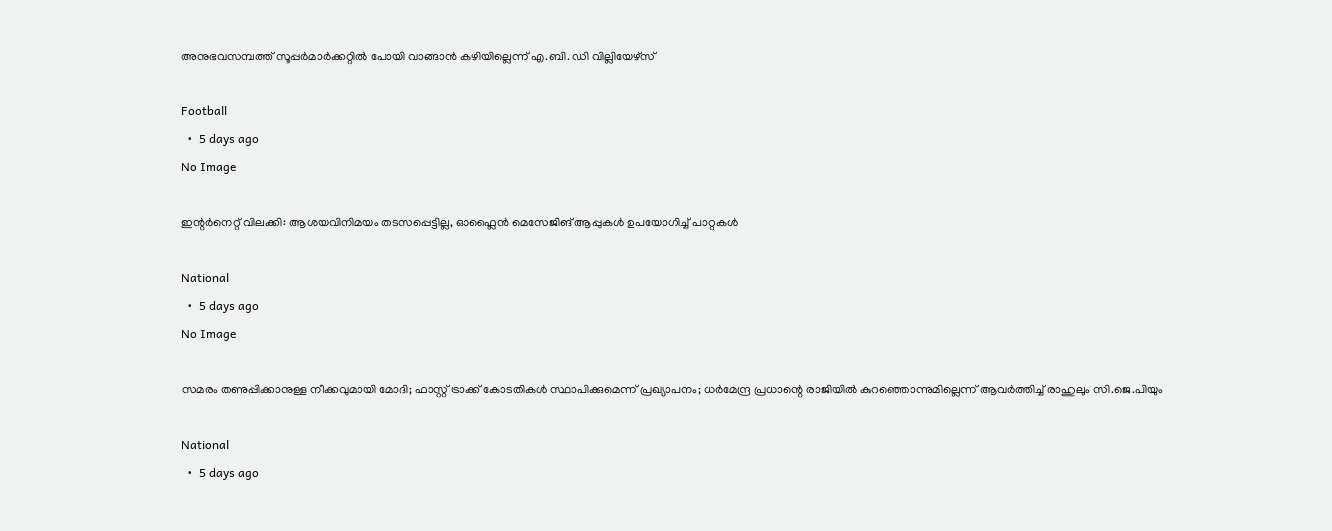അനുഭവസമ്പത്ത് സൂപ്പർമാർക്കറ്റിൽ പോയി വാങ്ങാൻ കഴിയില്ലെന്ന് എ.ബി. ഡി വില്ലിയേഴ്‌സ്

Football
  •  5 days ago
No Image

ഇന്റര്‍നെറ്റ് വിലക്കി: ആശയവിനിമയം തടസപ്പെട്ടില്ല, ഓഫ്ലൈന്‍ മെസേജിങ് ആപ്പുകള്‍ ഉപയോഗിച്ച് പാറ്റകള്‍

National
  •  5 days ago
No Image

സമരം തണുപ്പിക്കാനുള്ള നീക്കവുമായി മോദി; ഫാസ്റ്റ് ട്രാക്ക് കോടതികള്‍ സ്ഥാപിക്കുമെന്ന് പ്രഖ്യാപനം; ധര്‍മേന്ദ്ര പ്രധാന്റെ രാജിയില്‍ കുറഞ്ഞൊന്നുമില്ലെന്ന് ആവര്‍ത്തിച്ച് രാഹുലും സി.ജെ.പിയും

National
  •  5 days ago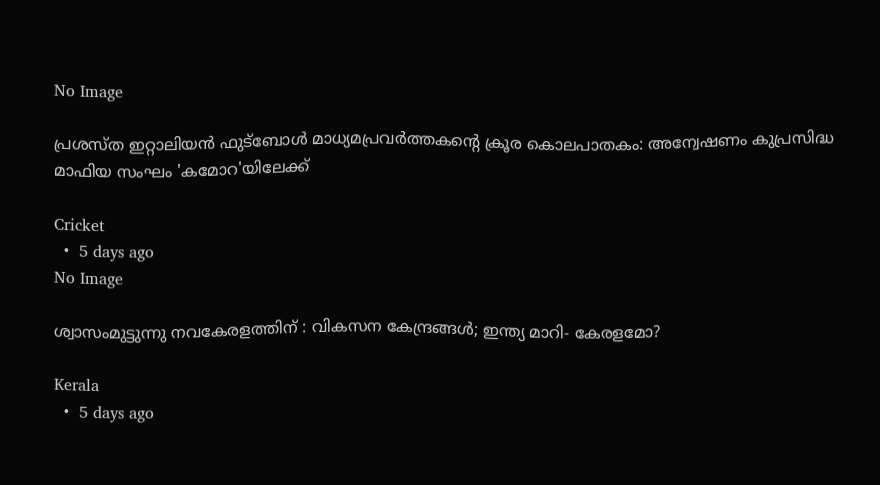No Image

പ്രശസ്ത ഇറ്റാലിയൻ ഫുട്‌ബോൾ മാധ്യമപ്രവർത്തകന്റെ ക്രൂര കൊലപാതകം: അന്വേഷണം കുപ്രസിദ്ധ മാഫിയ സംഘം 'കമോറ'യിലേക്ക്

Cricket
  •  5 days ago
No Image

ശ്വാസംമുട്ടുന്നു നവകേരളത്തിന് : വികസന കേന്ദ്രങ്ങള്‍; ഇന്ത്യ മാറി- കേരളമോ?

Kerala
  •  5 days ago